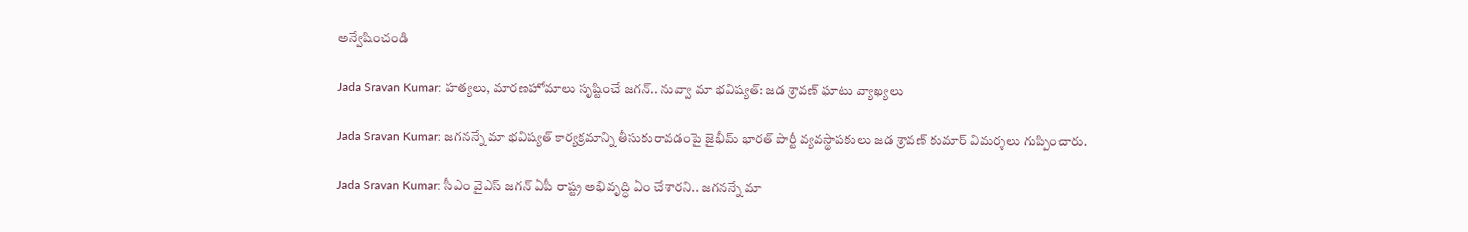అన్వేషించండి

Jada Sravan Kumar: హత్యలు, మారణహోమాలు సృష్టించే జగన్.. నువ్వా మా భవిష్యత్: జడ శ్రావణ్ ఘాటు వ్యాఖ్యలు

Jada Sravan Kumar: జగనన్నే మా భవిష్యత్ కార్యక్రమాన్ని తీసుకురావడంపై జైభీమ్ భారత్ పార్టీ వ్యవస్థాపకులు జడ శ్రావణ్ కుమార్ విమర్శలు గుప్పించారు.

Jada Sravan Kumar: సీఎం వైఎస్ జగన్ ఏపీ రాష్ట్ర అభివృద్ధి ఏం చేశారని.. జగనన్నే మా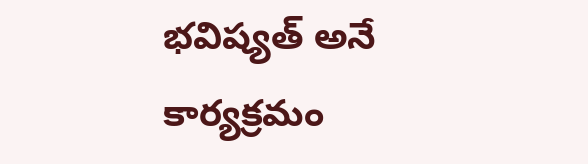భవిష్యత్ అనే కార్యక్రమం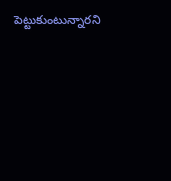పెట్టుకుంటున్నారని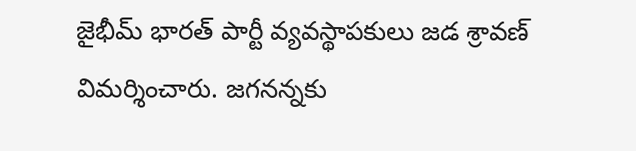జైభీమ్ భారత్ పార్టీ వ్యవస్థాపకులు జడ శ్రావణ్ విమర్శించారు. జగనన్నకు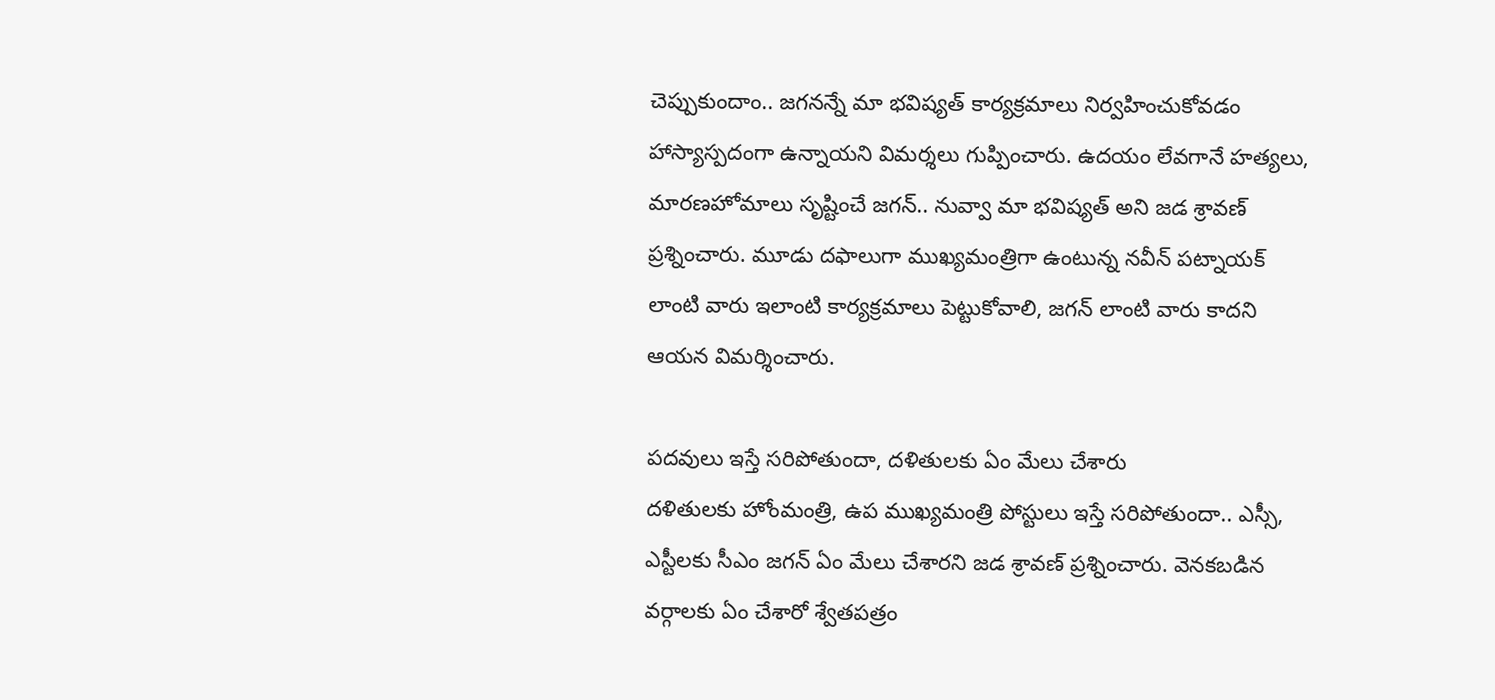చెప్పుకుందాం.. జగనన్నే మా భవిష్యత్ కార్యక్రమాలు నిర్వహించుకోవడం హాస్యాస్పదంగా ఉన్నాయని విమర్శలు గుప్పించారు. ఉదయం లేవగానే హత్యలు, మారణహోమాలు సృష్టించే జగన్.. నువ్వా మా భవిష్యత్ అని జడ శ్రావణ్ ప్రశ్నించారు. మూడు దఫాలుగా ముఖ్యమంత్రిగా ఉంటున్న నవీన్ పట్నాయక్ లాంటి వారు ఇలాంటి కార్యక్రమాలు పెట్టుకోవాలి, జగన్ లాంటి వారు కాదని ఆయన విమర్శించారు.

పదవులు ఇస్తే సరిపోతుందా, దళితులకు ఏం మేలు చేశారు
దళితులకు హోంమంత్రి, ఉప ముఖ్యమంత్రి పోస్టులు ఇస్తే సరిపోతుందా.. ఎస్సీ, ఎస్టీలకు సీఎం జగన్ ఏం మేలు చేశారని జడ శ్రావణ్ ప్రశ్నించారు. వెనకబడిన వర్గాలకు ఏం చేశారో శ్వేతపత్రం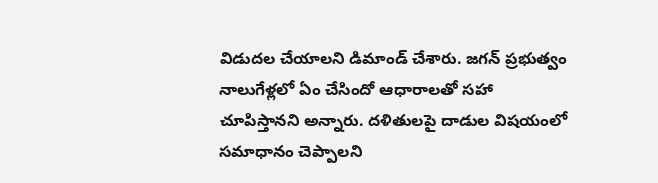విడుదల చేయాలని డిమాండ్ చేశారు. జగన్ ప్రభుత్వం నాలుగేళ్లలో ఏం చేసిందో ఆధారాలతో సహా చూపిస్తానని అన్నారు. దళితులపై దాడుల విషయంలో సమాధానం చెప్పాలని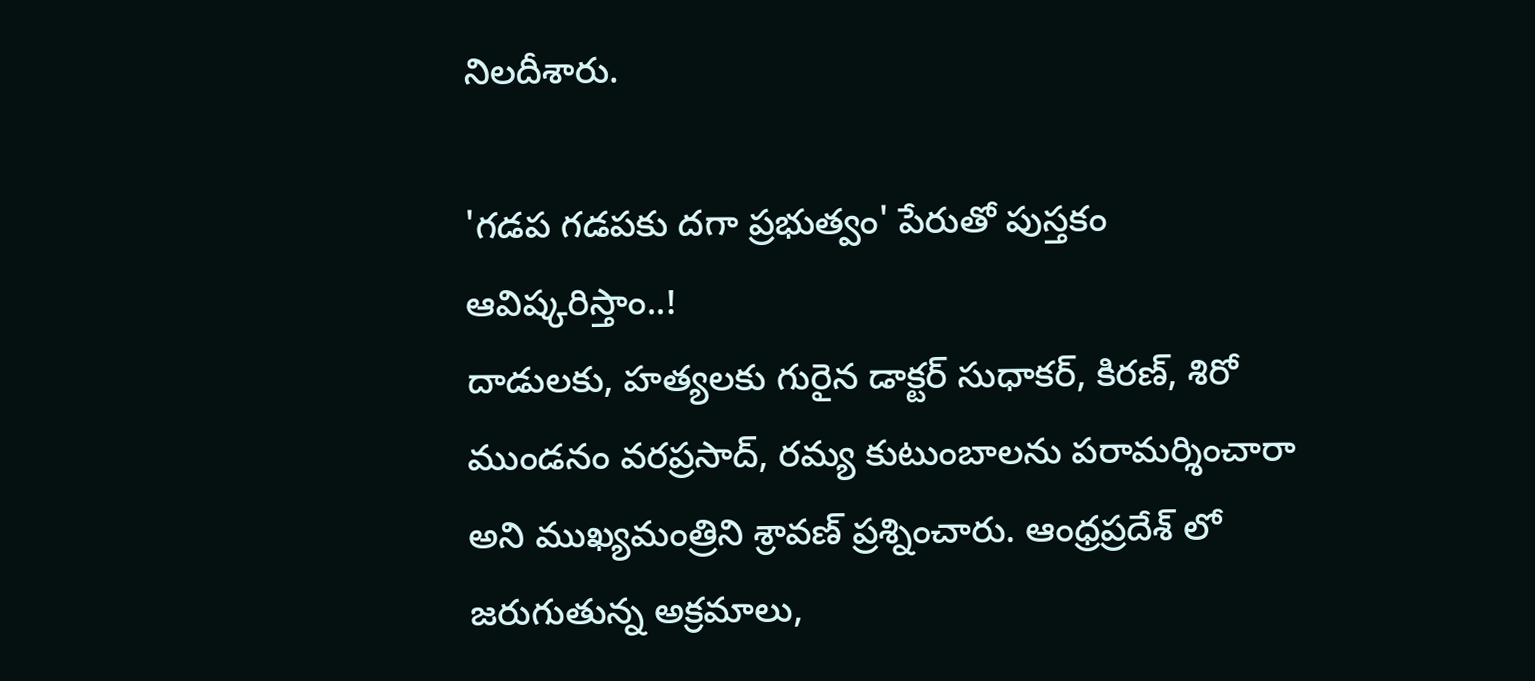నిలదీశారు.

'గడప గడపకు దగా ప్రభుత్వం' పేరుతో పుస్తకం ఆవిష్కరిస్తాం..!
దాడులకు, హత్యలకు గురైన డాక్టర్ సుధాకర్, కిరణ్, శిరో ముండనం వరప్రసాద్, రమ్య కుటుంబాలను పరామర్శించారా అని ముఖ్యమంత్రిని శ్రావణ్ ప్రశ్నించారు. ఆంధ్రప్రదేశ్ లో జరుగుతున్న అక్రమాలు,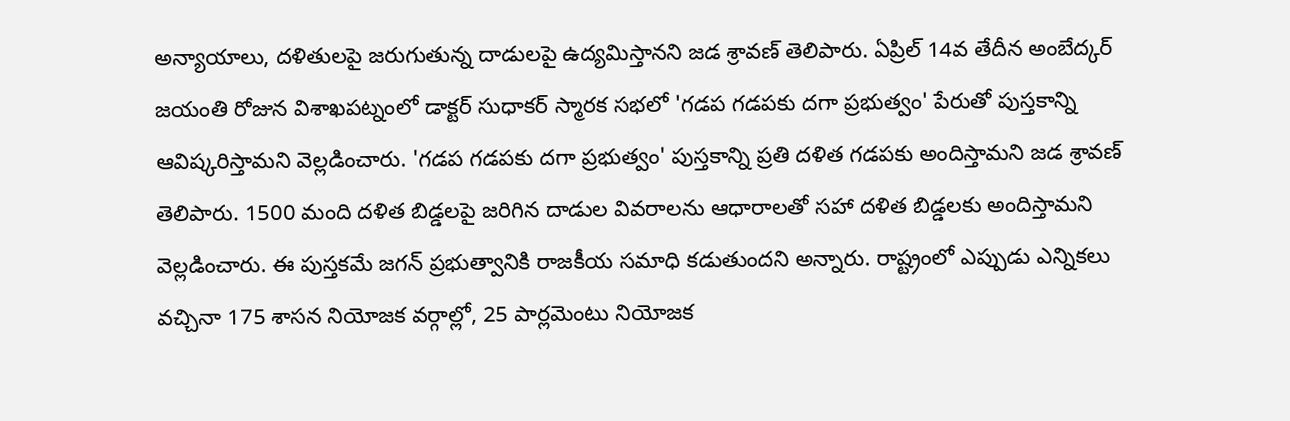అన్యాయాలు, దళితులపై జరుగుతున్న దాడులపై ఉద్యమిస్తానని జడ శ్రావణ్ తెలిపారు. ఏప్రిల్ 14వ తేదీన అంబేద్కర్ జయంతి రోజున విశాఖపట్నంలో డాక్టర్ సుధాకర్ స్మారక సభలో 'గడప గడపకు దగా ప్రభుత్వం' పేరుతో పుస్తకాన్ని ఆవిష్కరిస్తామని వెల్లడించారు. 'గడప గడపకు దగా ప్రభుత్వం' పుస్తకాన్ని ప్రతి దళిత గడపకు అందిస్తామని జడ శ్రావణ్ తెలిపారు. 1500 మంది దళిత బిడ్డలపై జరిగిన దాడుల వివరాలను ఆధారాలతో సహా దళిత బిడ్డలకు అందిస్తామని వెల్లడించారు. ఈ పుస్తకమే జగన్ ప్రభుత్వానికి రాజకీయ సమాధి కడుతుందని అన్నారు. రాష్ట్రంలో ఎప్పుడు ఎన్నికలు వచ్చినా 175 శాసన నియోజక వర్గాల్లో, 25 పార్లమెంటు నియోజక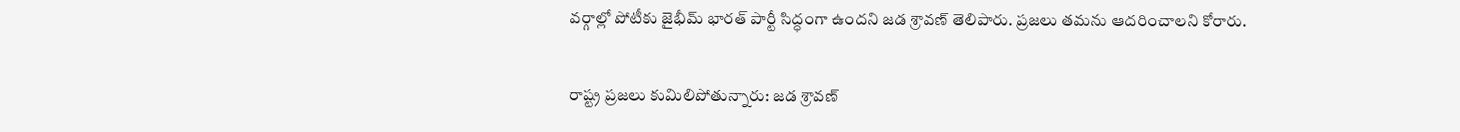వర్గాల్లో పోటీకు జైభీమ్ భారత్ పార్టీ సిద్ధంగా ఉందని జడ శ్రావణ్ తెలిపారు. ప్రజలు తమను ఆదరించాలని కోరారు.

రాష్ట్ర ప్రజలు కుమిలిపోతున్నారు: జడ శ్రావణ్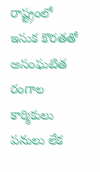రాష్ట్రంలో ఇసుక కొరతతో అసంఘటిత రంగాల కార్మికులు పనులు లేక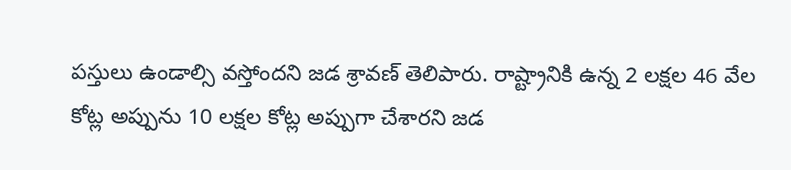పస్తులు ఉండాల్సి వస్తోందని జడ శ్రావణ్ తెలిపారు. రాష్ట్రానికి ఉన్న 2 లక్షల 46 వేల కోట్ల అప్పును 10 లక్షల కోట్ల అప్పుగా చేశారని జడ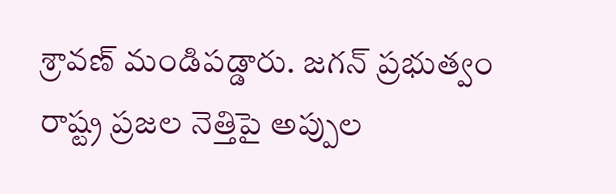శ్రావణ్ మండిపడ్డారు. జగన్ ప్రభుత్వం రాష్ట్ర ప్రజల నెత్తిపై అప్పుల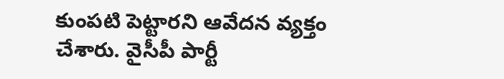కుంపటి పెట్టారని ఆవేదన వ్యక్తం చేశారు. వైసీపీ పార్టీ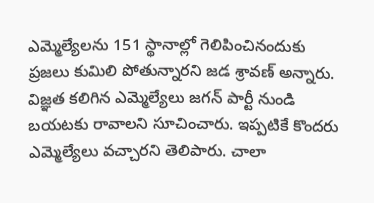ఎమ్మెల్యేలను 151 స్థానాల్లో గెలిపించినందుకు ప్రజలు కుమిలి పోతున్నారని జడ శ్రావణ్ అన్నారు. విజ్ఞత కలిగిన ఎమ్మెల్యేలు జగన్ పార్టీ నుండి బయటకు రావాలని సూచించారు. ఇప్పటికే కొందరు ఎమ్మెల్యేలు వచ్చారని తెలిపారు. చాలా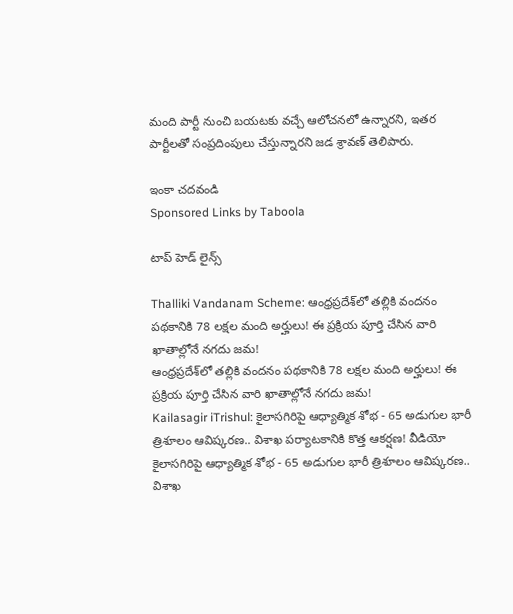మంది పార్టీ నుంచి బయటకు వచ్చే ఆలోచనలో ఉన్నారని, ఇతర పార్టీలతో సంప్రదింపులు చేస్తున్నారని జడ శ్రావణ్ తెలిపారు.

ఇంకా చదవండి
Sponsored Links by Taboola

టాప్ హెడ్ లైన్స్

Thalliki Vandanam Scheme: ఆంధ్రప్రదేశ్‌లో తల్లికి వందనం పథకానికి 78 లక్షల మంది అర్హులు! ఈ ప్రక్రియ పూర్తి చేసిన వారి ఖాతాల్లోనే నగదు జమ!
ఆంధ్రప్రదేశ్‌లో తల్లికి వందనం పథకానికి 78 లక్షల మంది అర్హులు! ఈ ప్రక్రియ పూర్తి చేసిన వారి ఖాతాల్లోనే నగదు జమ!
Kailasagir iTrishul: కైలాసగిరిపై ఆధ్యాత్మిక శోభ - 65 అడుగుల భారీ త్రిశూలం ఆవిష్కరణ.. విశాఖ పర్యాటకానికి కొత్త ఆకర్షణ! వీడియో
కైలాసగిరిపై ఆధ్యాత్మిక శోభ - 65 అడుగుల భారీ త్రిశూలం ఆవిష్కరణ.. విశాఖ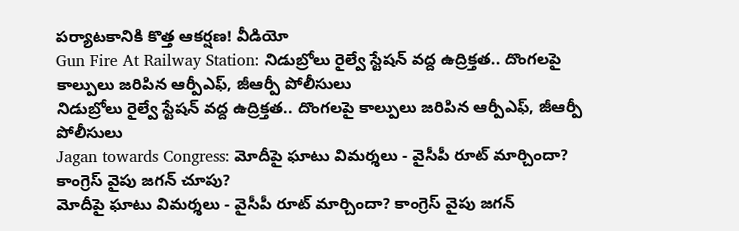పర్యాటకానికి కొత్త ఆకర్షణ! వీడియో
Gun Fire At Railway Station: నిడుబ్రోలు రైల్వే స్టేషన్ వద్ద ఉద్రిక్తత.. దొంగలపై కాల్పులు జరిపిన ఆర్పీఎఫ్, జీఆర్పీ పోలీసులు
నిడుబ్రోలు రైల్వే స్టేషన్ వద్ద ఉద్రిక్తత.. దొంగలపై కాల్పులు జరిపిన ఆర్పీఎఫ్, జీఆర్పీ పోలీసులు
Jagan towards Congress: మోదీపై ఘాటు విమర్శలు - వైసీపీ రూట్ మార్చిందా? కాంగ్రెస్ వైపు జగన్ చూపు?
మోదీపై ఘాటు విమర్శలు - వైసీపీ రూట్ మార్చిందా? కాంగ్రెస్ వైపు జగన్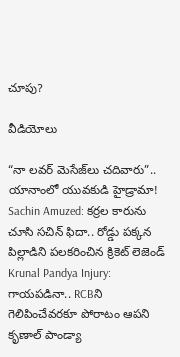చూపు?

వీడియోలు

“నా లవర్ మెసేజ్‌లు చదివారు”.. యానాంలో యువకుడి హైడ్రామా!
Sachin Amuzed: కర్రల కారును చూసి సచిన్ ఫిదా.. రోడ్డు పక్కన పిల్లాడిని పలకరించిన క్రికెట్ లెజెండ్
Krunal Pandya Injury: గాయపడినా.. RCBని గెలిపించేవరకూ పోరాటం ఆపని కృణాల్ పాండ్యా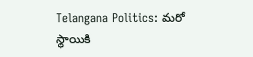Telangana Politics: మరో స్థాయికి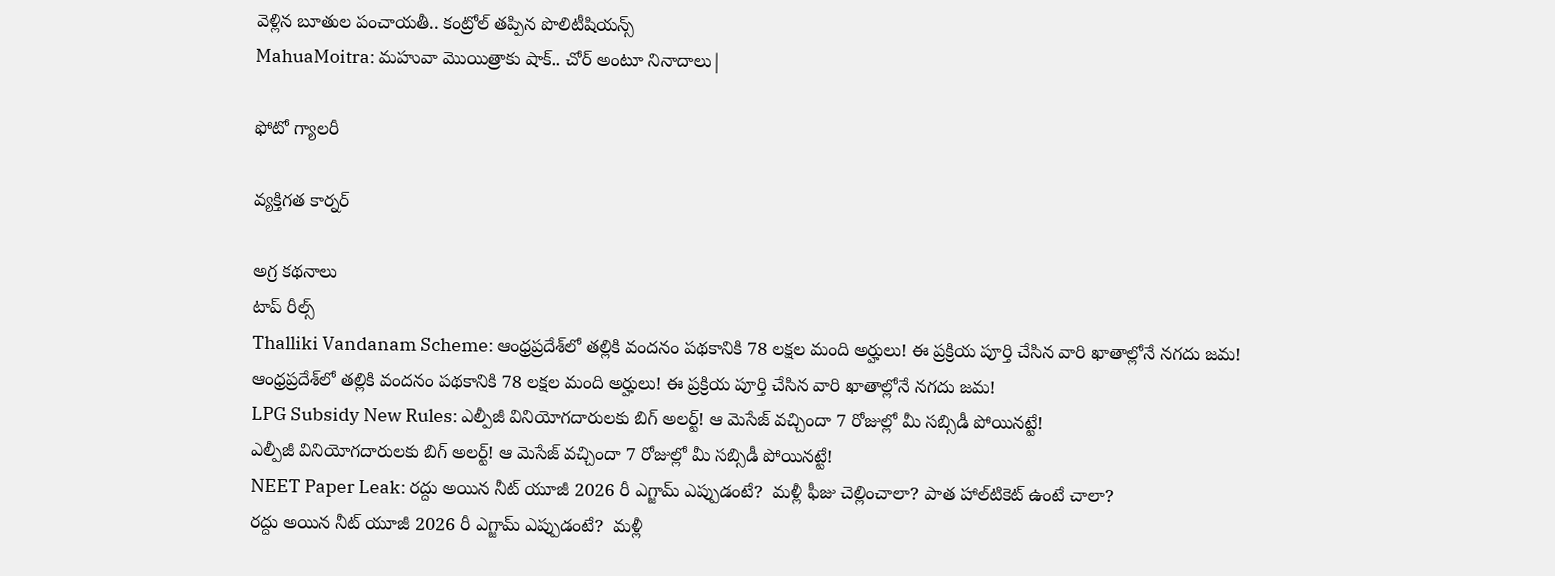వెళ్లిన బూతుల పంచాయతీ.. కంట్రోల్ తప్పిన పొలిటీషియన్స్
MahuaMoitra: మహువా మొయిత్రాకు షాక్.. చోర్ అంటూ నినాదాలు|

ఫోటో గ్యాలరీ

వ్యక్తిగత కార్నర్

అగ్ర కథనాలు
టాప్ రీల్స్
Thalliki Vandanam Scheme: ఆంధ్రప్రదేశ్‌లో తల్లికి వందనం పథకానికి 78 లక్షల మంది అర్హులు! ఈ ప్రక్రియ పూర్తి చేసిన వారి ఖాతాల్లోనే నగదు జమ!
ఆంధ్రప్రదేశ్‌లో తల్లికి వందనం పథకానికి 78 లక్షల మంది అర్హులు! ఈ ప్రక్రియ పూర్తి చేసిన వారి ఖాతాల్లోనే నగదు జమ!
LPG Subsidy New Rules: ఎల్పీజీ వినియోగదారులకు బిగ్ అలర్ట్! ఆ మెసేజ్ వచ్చిందా 7 రోజుల్లో మీ సబ్సిడీ పోయినట్టే!
ఎల్పీజీ వినియోగదారులకు బిగ్ అలర్ట్! ఆ మెసేజ్ వచ్చిందా 7 రోజుల్లో మీ సబ్సిడీ పోయినట్టే!
NEET Paper Leak: రద్దు అయిన నీట్ యూజీ 2026 రీ ఎగ్జామ్‌ ఎప్పుడంటే?  మళ్లీ ఫీజు చెల్లించాలా? పాత హాల్‌టికెట్‌ ఉంటే చాలా?
రద్దు అయిన నీట్ యూజీ 2026 రీ ఎగ్జామ్‌ ఎప్పుడంటే?  మళ్లీ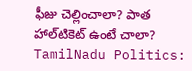ఫీజు చెల్లించాలా? పాత హాల్‌టికెట్‌ ఉంటే చాలా?
TamilNadu Politics: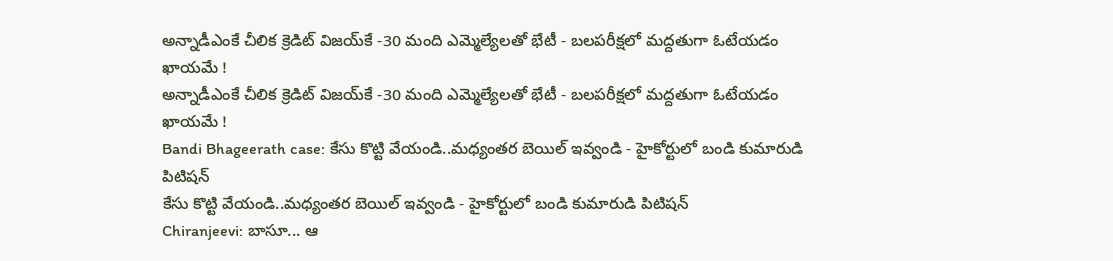అన్నాడీఎంకే చీలిక క్రెడిట్ విజయ్‌కే -30 మంది ఎమ్మెల్యేలతో భేటీ - బలపరీక్షలో మద్దతుగా ఓటేయడం ఖాయమే !
అన్నాడీఎంకే చీలిక క్రెడిట్ విజయ్‌కే -30 మంది ఎమ్మెల్యేలతో భేటీ - బలపరీక్షలో మద్దతుగా ఓటేయడం ఖాయమే !
Bandi Bhageerath case: కేసు కొట్టి వేయండి..మధ్యంతర బెయిల్ ఇవ్వండి - హైకోర్టులో బండి కుమారుడి పిటిషన్
కేసు కొట్టి వేయండి..మధ్యంతర బెయిల్ ఇవ్వండి - హైకోర్టులో బండి కుమారుడి పిటిషన్
Chiranjeevi: బాసూ... ఆ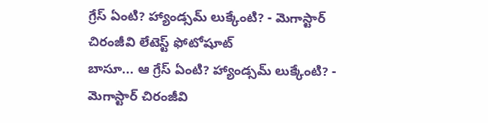గ్రేస్ ఏంటి? హ్యాండ్సమ్ లుక్కేంటి? - మెగాస్టార్ చిరంజీవి లేటెస్ట్ ఫోటోషూట్
బాసూ... ఆ గ్రేస్ ఏంటి? హ్యాండ్సమ్ లుక్కేంటి? - మెగాస్టార్ చిరంజీవి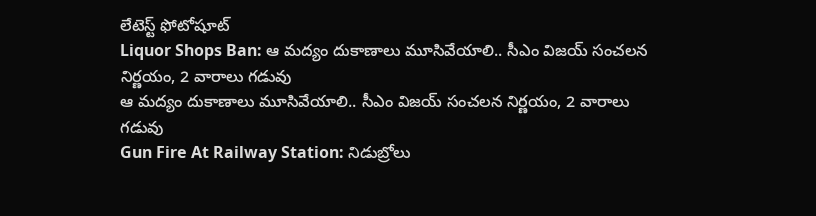లేటెస్ట్ ఫోటోషూట్
Liquor Shops Ban: ఆ మద్యం దుకాణాలు మూసివేయాలి.. సీఎం విజయ్ సంచలన నిర్ణయం, 2 వారాలు గడువు
ఆ మద్యం దుకాణాలు మూసివేయాలి.. సీఎం విజయ్ సంచలన నిర్ణయం, 2 వారాలు గడువు
Gun Fire At Railway Station: నిడుబ్రోలు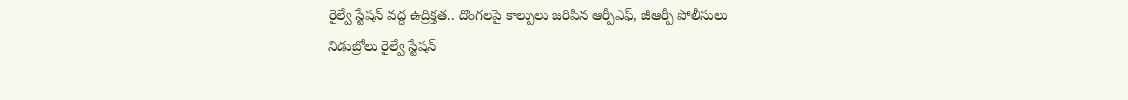రైల్వే స్టేషన్ వద్ద ఉద్రిక్తత.. దొంగలపై కాల్పులు జరిపిన ఆర్పీఎఫ్, జీఆర్పీ పోలీసులు
నిడుబ్రోలు రైల్వే స్టేషన్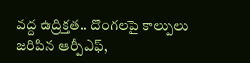వద్ద ఉద్రిక్తత.. దొంగలపై కాల్పులు జరిపిన ఆర్పీఎఫ్,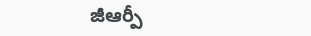జీఆర్పీ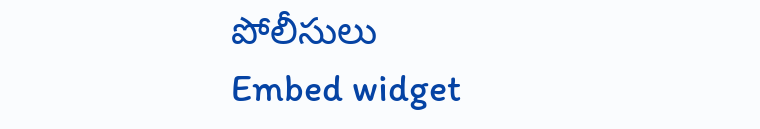పోలీసులు
Embed widget